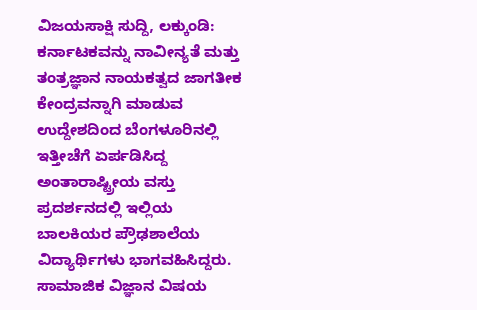ವಿಜಯಸಾಕ್ಷಿ ಸುದ್ದಿ, ಲಕ್ಕುಂಡಿ: ಕರ್ನಾಟಕವನ್ನು ನಾವೀನ್ಯತೆ ಮತ್ತು ತಂತ್ರಜ್ಞಾನ ನಾಯಕತ್ವದ ಜಾಗತೀಕ ಕೇಂದ್ರವನ್ನಾಗಿ ಮಾಡುವ ಉದ್ದೇಶದಿಂದ ಬೆಂಗಳೂರಿನಲ್ಲಿ ಇತ್ತೀಚೆಗೆ ಏರ್ಪಡಿಸಿದ್ದ ಅಂತಾರಾಷ್ಟ್ರೀಯ ವಸ್ತು ಪ್ರದರ್ಶನದಲ್ಲಿ ಇಲ್ಲಿಯ ಬಾಲಕಿಯರ ಪ್ರೌಢಶಾಲೆಯ ವಿದ್ಯಾರ್ಥಿಗಳು ಭಾಗವಹಿಸಿದ್ದರು.
ಸಾಮಾಜಿಕ ವಿಜ್ಞಾನ ವಿಷಯ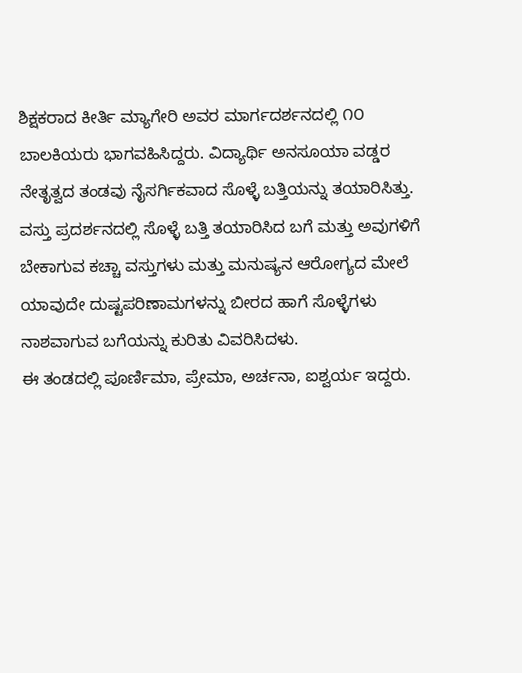ಶಿಕ್ಷಕರಾದ ಕೀರ್ತಿ ಮ್ಯಾಗೇರಿ ಅವರ ಮಾರ್ಗದರ್ಶನದಲ್ಲಿ ೧೦ ಬಾಲಕಿಯರು ಭಾಗವಹಿಸಿದ್ದರು. ವಿದ್ಯಾರ್ಥಿ ಅನಸೂಯಾ ವಡ್ಡರ ನೇತೃತ್ವದ ತಂಡವು ನೈಸರ್ಗಿಕವಾದ ಸೊಳ್ಳೆ ಬತ್ತಿಯನ್ನು ತಯಾರಿಸಿತ್ತು. ವಸ್ತು ಪ್ರದರ್ಶನದಲ್ಲಿ ಸೊಳ್ಳೆ ಬತ್ತಿ ತಯಾರಿಸಿದ ಬಗೆ ಮತ್ತು ಅವುಗಳಿಗೆ ಬೇಕಾಗುವ ಕಚ್ಚಾ ವಸ್ತುಗಳು ಮತ್ತು ಮನುಷ್ಯನ ಆರೋಗ್ಯದ ಮೇಲೆ ಯಾವುದೇ ದುಷ್ಟಪರಿಣಾಮಗಳನ್ನು ಬೀರದ ಹಾಗೆ ಸೊಳ್ಳೆಗಳು ನಾಶವಾಗುವ ಬಗೆಯನ್ನು ಕುರಿತು ವಿವರಿಸಿದಳು.
ಈ ತಂಡದಲ್ಲಿ ಪೂರ್ಣಿಮಾ, ಪ್ರೇಮಾ, ಅರ್ಚನಾ, ಐಶ್ವರ್ಯ ಇದ್ದರು.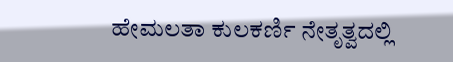ಹೇಮಲತಾ ಕುಲಕರ್ಣಿ ನೇತೃತ್ವದಲ್ಲಿ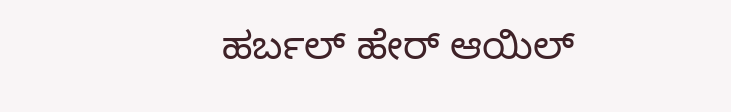ಹರ್ಬಲ್ ಹೇರ್ ಆಯಿಲ್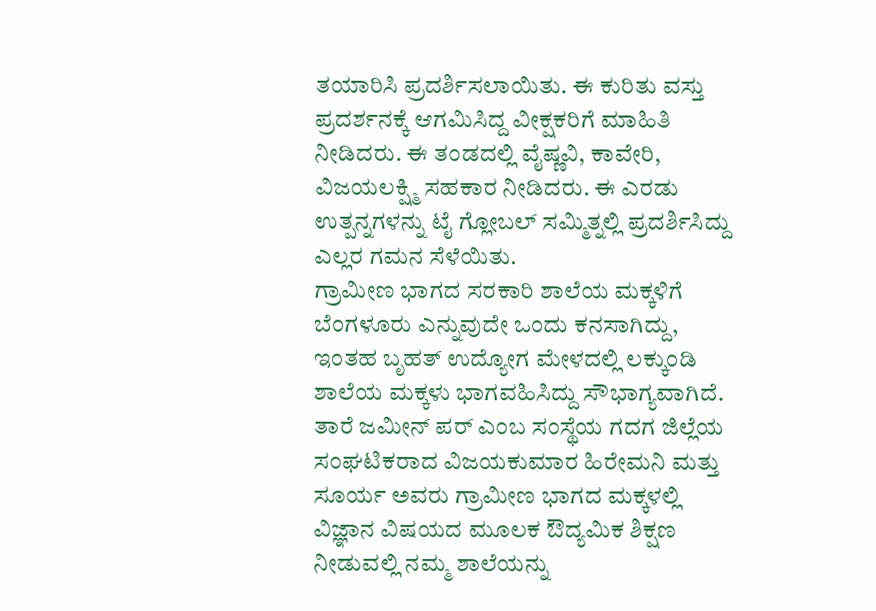ತಯಾರಿಸಿ ಪ್ರದರ್ಶಿಸಲಾಯಿತು. ಈ ಕುರಿತು ವಸ್ತು ಪ್ರದರ್ಶನಕ್ಕೆ ಆಗಮಿಸಿದ್ದ ವೀಕ್ಷಕರಿಗೆ ಮಾಹಿತಿ ನೀಡಿದರು. ಈ ತಂಡದಲ್ಲಿ ವೈಷ್ಣವಿ, ಕಾವೇರಿ, ವಿಜಯಲಕ್ಷ್ಮಿ ಸಹಕಾರ ನೀಡಿದರು. ಈ ಎರಡು ಉತ್ಪನ್ನಗಳನ್ನು ಟೈ ಗ್ಲೋಬಲ್ ಸಮ್ಮಿತ್ನಲ್ಲಿ ಪ್ರದರ್ಶಿಸಿದ್ದು ಎಲ್ಲರ ಗಮನ ಸೆಳೆಯಿತು.
ಗ್ರಾಮೀಣ ಭಾಗದ ಸರಕಾರಿ ಶಾಲೆಯ ಮಕ್ಕಳಿಗೆ ಬೆಂಗಳೂರು ಎನ್ನುವುದೇ ಒಂದು ಕನಸಾಗಿದ್ದು, ಇಂತಹ ಬೃಹತ್ ಉದ್ಯೋಗ ಮೇಳದಲ್ಲಿ ಲಕ್ಕುಂಡಿ ಶಾಲೆಯ ಮಕ್ಕಳು ಭಾಗವಹಿಸಿದ್ದು ಸೌಭಾಗ್ಯವಾಗಿದೆ. ತಾರೆ ಜಮೀನ್ ಪರ್ ಎಂಬ ಸಂಸ್ಥೆಯ ಗದಗ ಜಿಲ್ಲೆಯ ಸಂಘಟಿಕರಾದ ವಿಜಯಕುಮಾರ ಹಿರೇಮನಿ ಮತ್ತು ಸೂರ್ಯ ಅವರು ಗ್ರಾಮೀಣ ಭಾಗದ ಮಕ್ಕಳಲ್ಲಿ ವಿಜ್ಞಾನ ವಿಷಯದ ಮೂಲಕ ಔದ್ಯಮಿಕ ಶಿಕ್ಷಣ ನೀಡುವಲ್ಲಿ ನಮ್ಮ ಶಾಲೆಯನ್ನು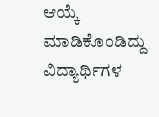ಆಯ್ಕೆ ಮಾಡಿಕೊಂಡಿದ್ದು ವಿದ್ಯಾರ್ಥಿಗಳ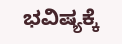ಭವಿಷ್ಯಕ್ಕೆ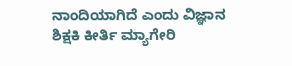ನಾಂದಿಯಾಗಿದೆ ಎಂದು ವಿಜ್ಞಾನ ಶಿಕ್ಷಕಿ ಕೀರ್ತಿ ಮ್ಯಾಗೇರಿ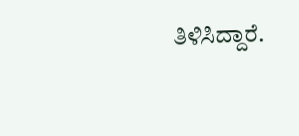ತಿಳಿಸಿದ್ದಾರೆ.